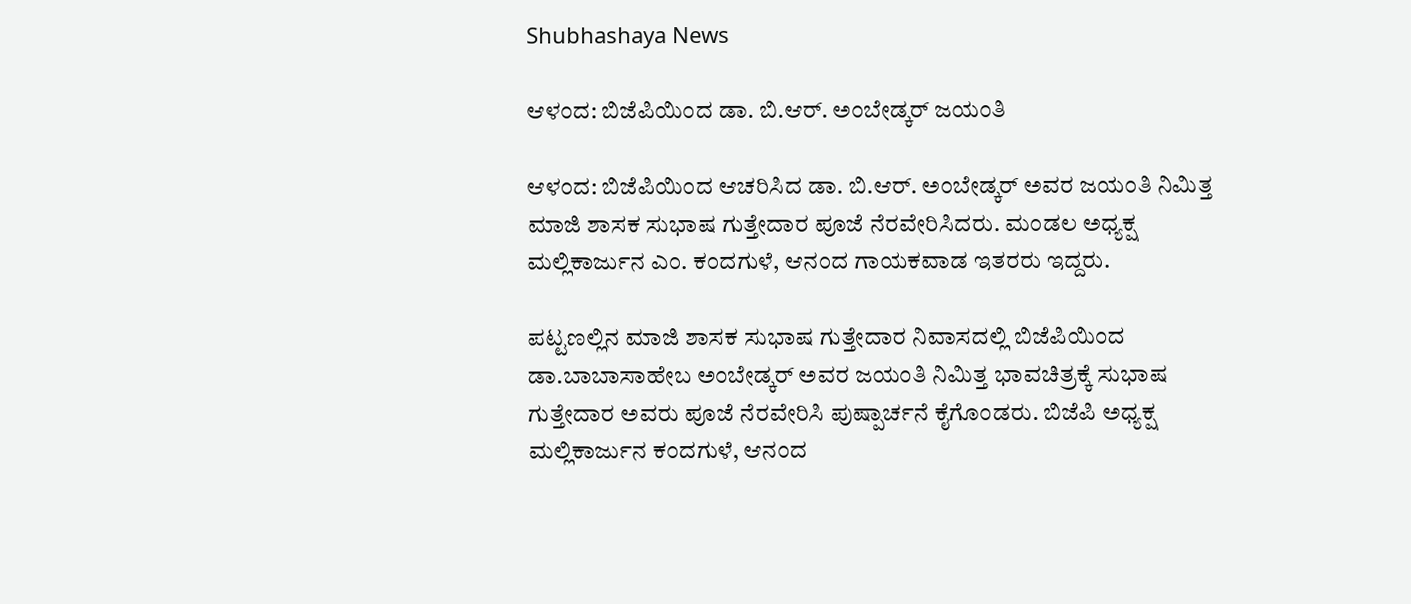Shubhashaya News

ಆಳಂದ: ಬಿಜೆಪಿಯಿಂದ ಡಾ. ಬಿ.ಆರ್. ಅಂಬೇಡ್ಕರ್ ಜಯಂತಿ

ಆಳಂದ: ಬಿಜೆಪಿಯಿಂದ ಆಚರಿಸಿದ ಡಾ. ಬಿ.ಆರ್. ಅಂಬೇಡ್ಕರ್ ಅವರ ಜಯಂತಿ ನಿಮಿತ್ತ ಮಾಜಿ ಶಾಸಕ ಸುಭಾಷ ಗುತ್ತೇದಾರ ಪೂಜೆ ನೆರವೇರಿಸಿದರು. ಮಂಡಲ ಅಧ್ಯಕ್ಷ ಮಲ್ಲಿಕಾರ್ಜುನ ಎಂ. ಕಂದಗುಳೆ, ಆನಂದ ಗಾಯಕವಾಡ ಇತರರು ಇದ್ದರು.

ಪಟ್ಟಣಲ್ಲಿನ ಮಾಜಿ ಶಾಸಕ ಸುಭಾಷ ಗುತ್ತೇದಾರ ನಿವಾಸದಲ್ಲಿ ಬಿಜೆಪಿಯಿಂದ ಡಾ.ಬಾಬಾಸಾಹೇಬ ಅಂಬೇಡ್ಕರ್ ಅವರ ಜಯಂತಿ ನಿಮಿತ್ತ ಭಾವಚಿತ್ರಕ್ಕೆ ಸುಭಾಷ ಗುತ್ತೇದಾರ ಅವರು ಪೂಜೆ ನೆರವೇರಿಸಿ ಪುಷ್ಪಾರ್ಚನೆ ಕೈಗೊಂಡರು. ಬಿಜೆಪಿ ಅಧ್ಯಕ್ಷ ಮಲ್ಲಿಕಾರ್ಜುನ ಕಂದಗುಳೆ, ಆನಂದ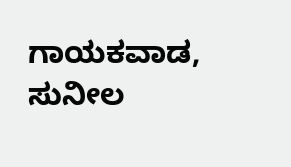ಗಾಯಕವಾಡ, ಸುನೀಲ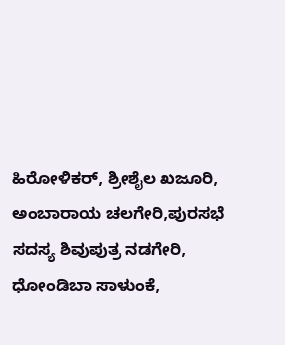ಹಿರೋಳಿಕರ್, ಶ್ರೀಶೈಲ ಖಜೂರಿ, ಅಂಬಾರಾಯ ಚಲಗೇರಿ,ಪುರಸಭೆ ಸದಸ್ಯ ಶಿವುಪುತ್ರ ನಡಗೇರಿ, ಧೋಂಡಿಬಾ ಸಾಳುಂಕೆ,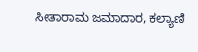ಸೀತಾರಾಮ ಜಮಾದಾರ, ಕಲ್ಯಾಣಿ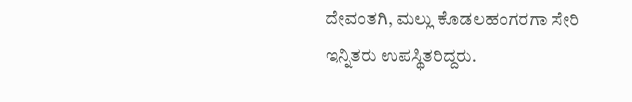ದೇವಂತಗಿ, ಮಲ್ಲು ಕೊಡಲಹಂಗರಗಾ ಸೇರಿ ಇನ್ನಿತರು ಉಪಸ್ಥಿತರಿದ್ದರು.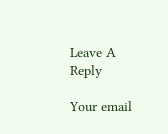Leave A Reply

Your email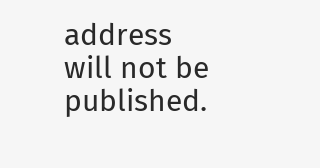address will not be published.